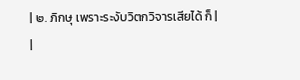| ๒. ภิกษุ เพราะระงับวิตกวิจารเสียได้ ก็ |
|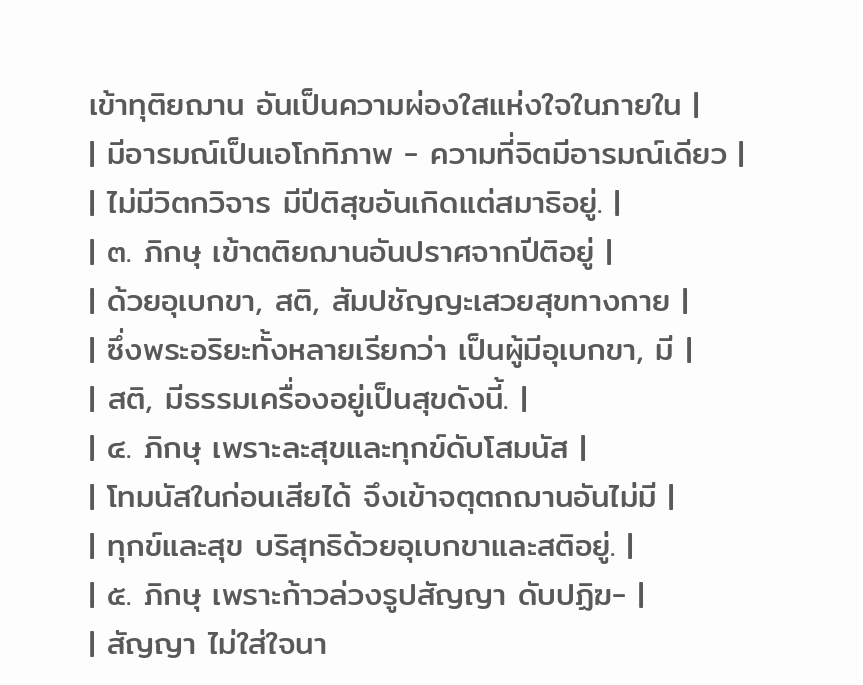เข้าทุติยฌาน อันเป็นความผ่องใสแห่งใจในภายใน |
| มีอารมณ์เป็นเอโกทิภาพ - ความที่จิตมีอารมณ์เดียว |
| ไม่มีวิตกวิจาร มีปีติสุขอันเกิดแต่สมาธิอยู่. |
| ๓. ภิกษุ เข้าตติยฌานอันปราศจากปีติอยู่ |
| ด้วยอุเบกขา, สติ, สัมปชัญญะเสวยสุขทางกาย |
| ซึ่งพระอริยะทั้งหลายเรียกว่า เป็นผู้มีอุเบกขา, มี |
| สติ, มีธรรมเครื่องอยู่เป็นสุขดังนี้. |
| ๔. ภิกษุ เพราะละสุขและทุกข์ดับโสมนัส |
| โทมนัสในก่อนเสียได้ จึงเข้าจตุตถฌานอันไม่มี |
| ทุกข์และสุข บริสุทธิด้วยอุเบกขาและสติอยู่. |
| ๕. ภิกษุ เพราะก้าวล่วงรูปสัญญา ดับปฏิฆ- |
| สัญญา ไม่ใส่ใจนา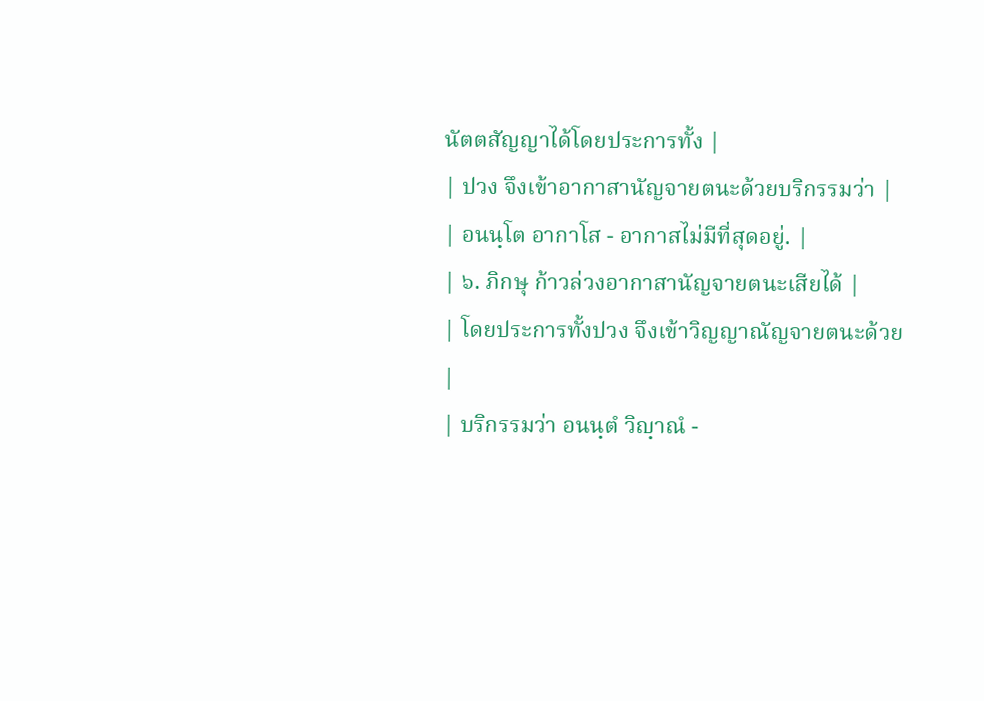นัตตสัญญาได้โดยประการทั้ง |
| ปวง จึงเข้าอากาสานัญจายตนะด้วยบริกรรมว่า |
| อนนฺโต อากาโส - อากาสไม่มีที่สุดอยู่. |
| ๖. ภิกษุ ก้าวล่วงอากาสานัญจายตนะเสียได้ |
| โดยประการทั้งปวง จึงเข้าวิญญาณัญจายตนะด้วย |
| บริกรรมว่า อนนฺตํ วิญฺาณํ -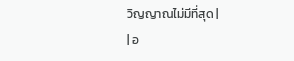วิญญาณไม่มีที่สุด |
| อ